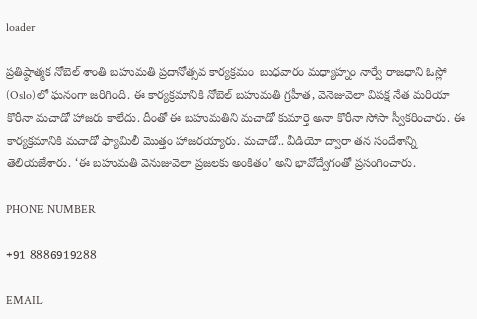loader

ప్రతిష్ఠాత్మక నోబెల్‌ శాంతి బహుమతి ప్రదానోత్సవ కార్యక్రమం  బుధవారం మధ్యాహ్నం నార్వే రాజధాని ఓస్లో (Oslo)లో ఘనంగా జరిగింది. ఈ కార్యక్రమానికి నోబెల్‌ బహుమతి గ్రహీత, వెనెజువెలా విపక్ష నేత మరియా కొరీనా మచాడో హాజరు కాలేదు. దీంతో ఈ బహుమతిని మచాడో కుమార్తె అనా కొరీనా సోసా స్వీకరించారు. ఈ కార్యక్రమానికి మచాడో ఫ్యామిలీ మొత్తం హాజరయ్యారు. మచాడో.. వీడియో ద్వారా తన సందేశాన్ని తెలియజేశారు. ‘ఈ బహుమతి వెనుజువెలా ప్రజలకు అంకితం’ అని భావోద్వేగంతో ప్రసంగించారు.

PHONE NUMBER

+91 8886919288

EMAIL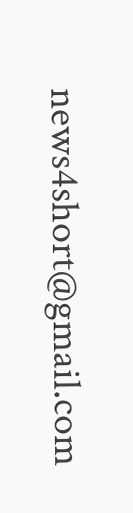news4short@gmail.com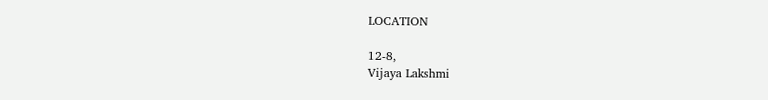LOCATION

12-8,
Vijaya Lakshmi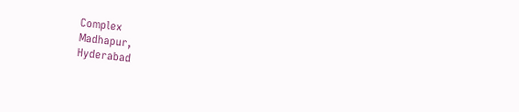Complex
Madhapur,
Hyderabad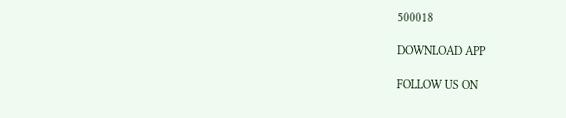500018

DOWNLOAD APP

FOLLOW US ON